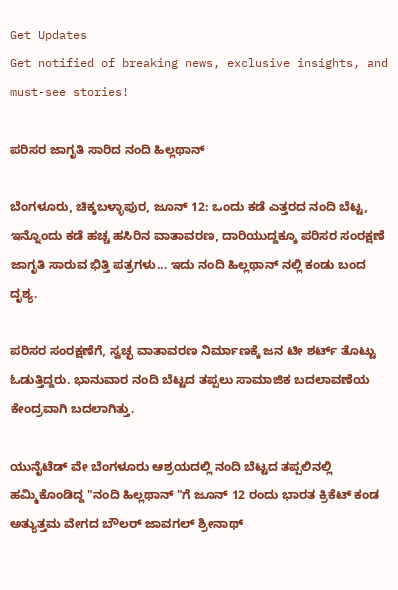Get Updates
Get notified of breaking news, exclusive insights, and must-see stories!

ಪರಿಸರ ಜಾಗೃತಿ ಸಾರಿದ ನಂದಿ ಹಿಲ್ಲಥಾನ್

ಬೆಂಗಳೂರು, ಚಿಕ್ಕಬಳ್ಳಾಪುರ, ಜೂನ್ 12: ಒಂದು ಕಡೆ ಎತ್ತರದ ನಂದಿ ಬೆಟ್ಟ, ಇನ್ನೊಂದು ಕಡೆ ಹಚ್ಚ ಹಸಿರಿನ ವಾತಾವರಣ, ದಾರಿಯುದ್ದಕ್ಕೂ ಪರಿಸರ ಸಂರಕ್ಷಣೆ ಜಾಗೃತಿ ಸಾರುವ ಭಿತ್ತಿ ಪತ್ರಗಳು... ಇದು ನಂದಿ ಹಿಲ್ಲಥಾನ್ ನಲ್ಲಿ ಕಂಡು ಬಂದ ದೃಶ್ಯ.

ಪರಿಸರ ಸಂರಕ್ಷಣೆಗೆ, ಸ್ವಚ್ಛ ವಾತಾವರಣ ನಿರ್ಮಾಣಕ್ಕೆ ಜನ ಟೀ ಶರ್ಟ್ ತೊಟ್ಟು ಓಡುತ್ತಿದ್ದರು. ಭಾನುವಾರ ನಂದಿ ಬೆಟ್ಟದ ತಪ್ಪಲು ಸಾಮಾಜಿಕ ಬದಲಾವಣೆಯ ಕೇಂದ್ರವಾಗಿ ಬದಲಾಗಿತ್ತು.

ಯುನೈಟೆಡ್ ವೇ ಬೆಂಗಳೂರು ಆಶ್ರಯದಲ್ಲಿ ನಂದಿ ಬೆಟ್ಟದ ತಪ್ಪಲಿನಲ್ಲಿ ಹಮ್ಮಿಕೊಂಡಿದ್ದ "ನಂದಿ ಹಿಲ್ಲಥಾನ್ "ಗೆ ಜೂನ್ 12 ರಂದು ಭಾರತ ಕ್ರಿಕೆಟ್ ಕಂಡ ಅತ್ಯುತ್ತಮ ವೇಗದ ಬೌಲರ್ ಜಾವಗಲ್ ಶ್ರೀನಾಥ್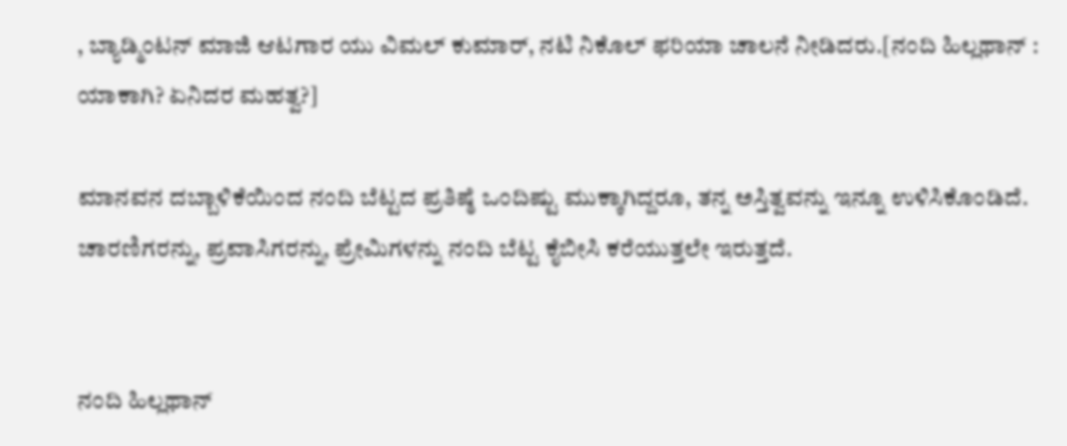, ಬ್ಯಾಡ್ಮಿಂಟನ್ ಮಾಜಿ ಆಟಗಾರ ಯು ವಿಮಲ್ ಕುಮಾರ್, ನಟಿ ನಿಕೊಲ್ ಫರಿಯಾ ಚಾಲನೆ ನೀಡಿದರು.[ನಂದಿ ಹಿಲ್ಲಥಾನ್ : ಯಾಕಾಗಿ? ಏನಿದರ ಮಹತ್ವ?]

ಮಾನವನ ದಬ್ಬಾಳಿಕೆಯಿಂದ ನಂದಿ ಬೆಟ್ಟದ ಪ್ರತಿಷ್ಠೆ ಒಂದಿಷ್ಟು ಮುಕ್ಕಾಗಿದ್ದರೂ, ತನ್ನ ಅಸ್ತಿತ್ವವನ್ನು ಇನ್ನೂ ಉಳಿಸಿಕೊಂಡಿದೆ. ಚಾರಣಿಗರನ್ನು, ಪ್ರವಾಸಿಗರನ್ನು, ಪ್ರೇಮಿಗಳನ್ನು ನಂದಿ ಬೆಟ್ಟ ಕೈಬೀಸಿ ಕರೆಯುತ್ತಲೇ ಇರುತ್ತದೆ.


ನಂದಿ ಹಿಲ್ಲಥಾನ್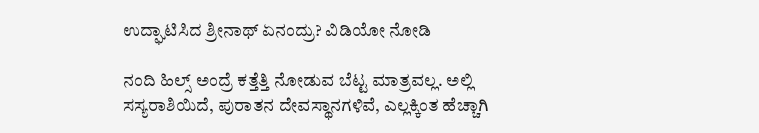ಉದ್ಘಾಟಿಸಿದ ಶ್ರೀನಾಥ್ ಏನಂದ್ರು? ವಿಡಿಯೋ ನೋಡಿ

ನಂದಿ ಹಿಲ್ಸ್ ಅಂದ್ರೆ ಕತ್ತೆತ್ತಿ ನೋಡುವ ಬೆಟ್ಟ ಮಾತ್ರವಲ್ಲ. ಅಲ್ಲಿ ಸಸ್ಯರಾಶಿಯಿದೆ, ಪುರಾತನ ದೇವಸ್ಥಾನಗಳಿವೆ, ಎಲ್ಲಕ್ಕಿಂತ ಹೆಚ್ಚಾಗಿ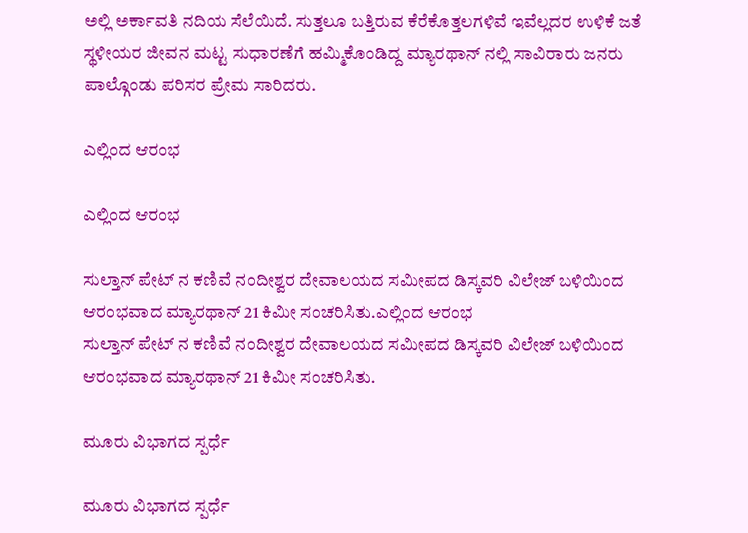ಅಲ್ಲಿ ಅರ್ಕಾವತಿ ನದಿಯ ಸೆಲೆಯಿದೆ. ಸುತ್ತಲೂ ಬತ್ತಿರುವ ಕೆರೆಕೊತ್ತಲಗಳಿವೆ ಇವೆಲ್ಲದರ ಉಳಿಕೆ ಜತೆ ಸ್ಥಳೀಯರ ಜೀವನ ಮಟ್ಟ ಸುಧಾರಣೆಗೆ ಹಮ್ಮಿಕೊಂಡಿದ್ದ ಮ್ಯಾರಥಾನ್ ನಲ್ಲಿ ಸಾವಿರಾರು ಜನರು ಪಾಲ್ಗೊಂಡು ಪರಿಸರ ಪ್ರೇಮ ಸಾರಿದರು.

ಎಲ್ಲಿಂದ ಆರಂಭ

ಎಲ್ಲಿಂದ ಆರಂಭ

ಸುಲ್ತಾನ್ ಪೇಟ್ ನ ಕಣಿವೆ ನಂದೀಶ್ವರ ದೇವಾಲಯದ ಸಮೀಪದ ಡಿಸ್ಕವರಿ ವಿಲೇಜ್ ಬಳಿಯಿಂದ ಆರಂಭವಾದ ಮ್ಯಾರಥಾನ್ 21 ಕಿಮೀ ಸಂಚರಿಸಿತು.ಎಲ್ಲಿಂದ ಆರಂಭ
ಸುಲ್ತಾನ್ ಪೇಟ್ ನ ಕಣಿವೆ ನಂದೀಶ್ವರ ದೇವಾಲಯದ ಸಮೀಪದ ಡಿಸ್ಕವರಿ ವಿಲೇಜ್ ಬಳಿಯಿಂದ ಆರಂಭವಾದ ಮ್ಯಾರಥಾನ್ 21 ಕಿಮೀ ಸಂಚರಿಸಿತು.

ಮೂರು ವಿಭಾಗದ ಸ್ಪರ್ಧೆ

ಮೂರು ವಿಭಾಗದ ಸ್ಪರ್ಧೆ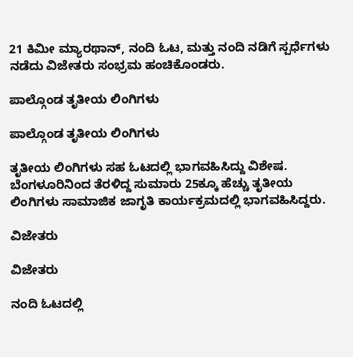21 ಕಿಮೀ ಮ್ಯಾರಥಾನ್, ನಂದಿ ಓಟ, ಮತ್ತು ನಂದಿ ನಡಿಗೆ ಸ್ಪರ್ಧೆಗಳು ನಡೆದು ವಿಜೇತರು ಸಂಭ್ರಮ ಹಂಚಿಕೊಂಡರು.

ಪಾಲ್ಗೊಂಡ ತೃತೀಯ ಲಿಂಗಿಗಳು

ಪಾಲ್ಗೊಂಡ ತೃತೀಯ ಲಿಂಗಿಗಳು

ತೃತೀಯ ಲಿಂಗಿಗಳು ಸಹ ಓಟದಲ್ಲಿ ಭಾಗವಹಿಸಿದ್ದು ವಿಶೇಷ. ಬೆಂಗಳೂರಿನಿಂದ ತೆರಳಿದ್ದ ಸುಮಾರು 25ಕ್ಕೂ ಹೆಚ್ಚು ತೃತೀಯ ಲಿಂಗಿಗಳು ಸಾಮಾಜಿಕ ಜಾಗೃತಿ ಕಾರ್ಯಕ್ರಮದಲ್ಲಿ ಭಾಗವಹಿಸಿದ್ದರು.

ವಿಜೇತರು

ವಿಜೇತರು

ನಂದಿ ಓಟದಲ್ಲಿ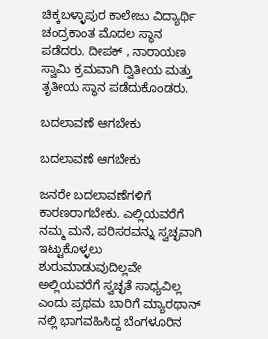ಚಿಕ್ಕಬಳ್ಳಾಪುರ ಕಾಲೇಜು ವಿದ್ಯಾರ್ಥಿ ಚಂದ್ರಕಾಂತ ಮೊದಲ ಸ್ಥಾನ ಪಡೆದರು. ದೀಪಕ್ , ನಾರಾಯಣ ಸ್ವಾಮಿ ಕ್ರಮವಾಗಿ ದ್ವಿತೀಯ ಮತ್ತು ತೃತೀಯ ಸ್ಥಾನ ಪಡೆದುಕೊಂಡರು.

ಬದಲಾವಣೆ ಆಗಬೇಕು

ಬದಲಾವಣೆ ಆಗಬೇಕು

ಜನರೇ ಬದಲಾವಣೆಗಳಿಗೆ ಕಾರಣರಾಗಬೇಕು. ಎಲ್ಲಿಯವರೆಗೆ ನಮ್ಮ ಮನೆ, ಪರಿಸರವನ್ನು ಸ್ವಚ್ಛವಾಗಿ ಇಟ್ಟುಕೊಳ್ಳಲು ಶುರುಮಾಡುವುದಿಲ್ಲವೇ ಅಲ್ಲಿಯವರೆಗೆ ಸ್ವಚ್ಛತೆ ಸಾಧ್ಯವಿಲ್ಲ ಎಂದು ಪ್ರಥಮ ಬಾರಿಗೆ ಮ್ಯಾರಥಾನ್ ನಲ್ಲಿ ಭಾಗವಹಿಸಿದ್ದ ಬೆಂಗಳೂರಿನ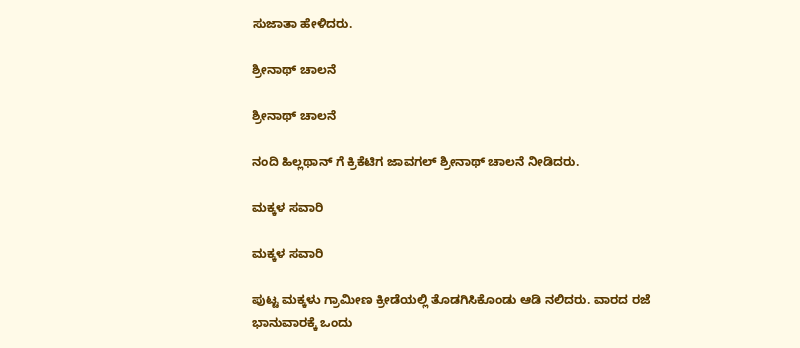ಸುಜಾತಾ ಹೇಳಿದರು.

ಶ್ರೀನಾಥ್ ಚಾಲನೆ

ಶ್ರೀನಾಥ್ ಚಾಲನೆ

ನಂದಿ ಹಿಲ್ಲಥಾನ್ ಗೆ ಕ್ರಿಕೆಟಿಗ ಜಾವಗಲ್ ಶ್ರೀನಾಥ್ ಚಾಲನೆ ನೀಡಿದರು.

ಮಕ್ಕಳ ಸವಾರಿ

ಮಕ್ಕಳ ಸವಾರಿ

ಪುಟ್ಟ ಮಕ್ಕಳು ಗ್ರಾಮೀಣ ಕ್ರೀಡೆಯಲ್ಲಿ ತೊಡಗಿಸಿಕೊಂಡು ಆಡಿ ನಲಿದರು. ವಾರದ ರಜೆ ಭಾನುವಾರಕ್ಕೆ ಒಂದು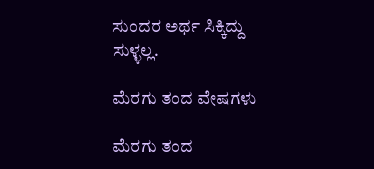ಸುಂದರ ಅರ್ಥ ಸಿಕ್ಕಿದ್ದು ಸುಳ್ಳಲ್ಲ.

ಮೆರಗು ತಂದ ವೇಷಗಳು

ಮೆರಗು ತಂದ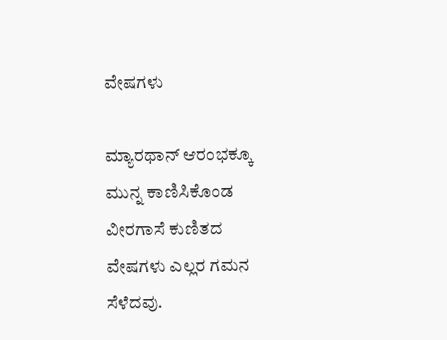ವೇಷಗಳು

ಮ್ಯಾರಥಾನ್ ಆರಂಭಕ್ಕೂ ಮುನ್ನ ಕಾಣಿಸಿಕೊಂಡ ವೀರಗಾಸೆ ಕುಣಿತದ ವೇಷಗಳು ಎಲ್ಲರ ಗಮನ ಸೆಳೆದವು.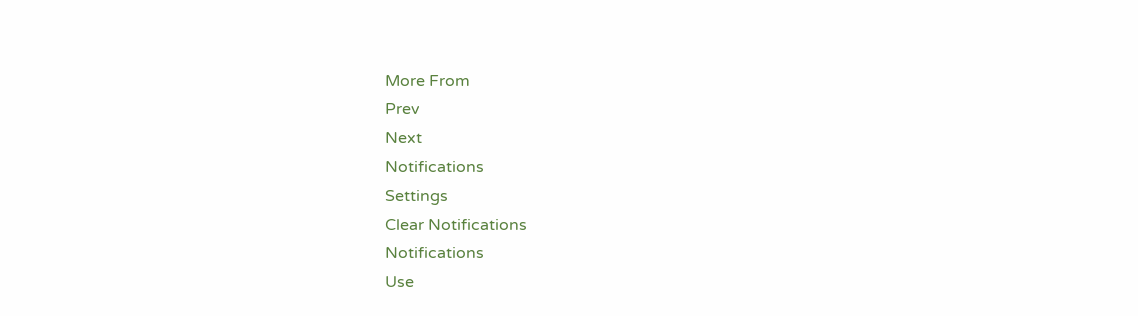More From
Prev
Next
Notifications
Settings
Clear Notifications
Notifications
Use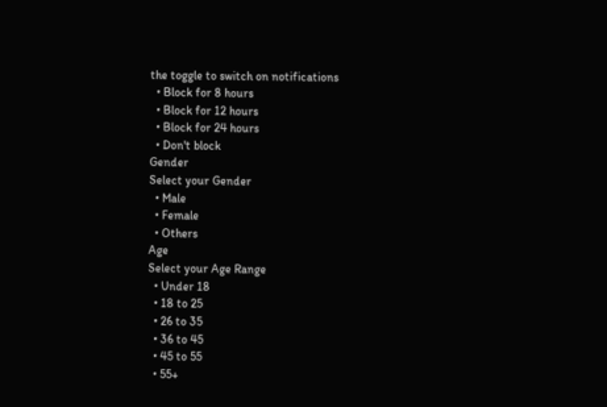the toggle to switch on notifications
  • Block for 8 hours
  • Block for 12 hours
  • Block for 24 hours
  • Don't block
Gender
Select your Gender
  • Male
  • Female
  • Others
Age
Select your Age Range
  • Under 18
  • 18 to 25
  • 26 to 35
  • 36 to 45
  • 45 to 55
  • 55+